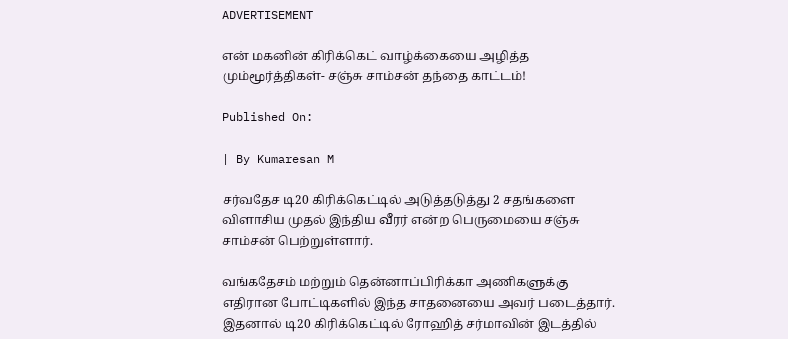ADVERTISEMENT

என் மகனின் கிரிக்கெட் வாழ்க்கையை அழித்த மும்மூர்த்திகள்- சஞ்சு சாம்சன் தந்தை காட்டம்!

Published On:

| By Kumaresan M

சர்வதேச டி20 கிரிக்கெட்டில் அடுத்தடுத்து 2 சதங்களை விளாசிய முதல் இந்திய வீரர் என்ற பெருமையை சஞ்சு சாம்சன் பெற்றுள்ளார்.

வங்கதேசம் மற்றும் தென்னாப்பிரிக்கா அணிகளுக்கு எதிரான போட்டிகளில் இந்த சாதனையை அவர் படைத்தார். இதனால் டி20 கிரிக்கெட்டில் ரோஹித் சர்மாவின் இடத்தில்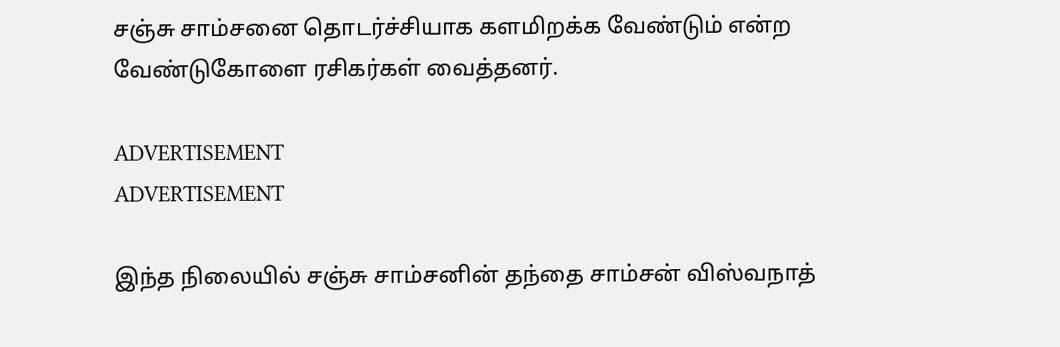சஞ்சு சாம்சனை தொடர்ச்சியாக களமிறக்க வேண்டும் என்ற வேண்டுகோளை ரசிகர்கள் வைத்தனர்.

ADVERTISEMENT
ADVERTISEMENT

இந்த நிலையில் சஞ்சு சாம்சனின் தந்தை சாம்சன் விஸ்வநாத்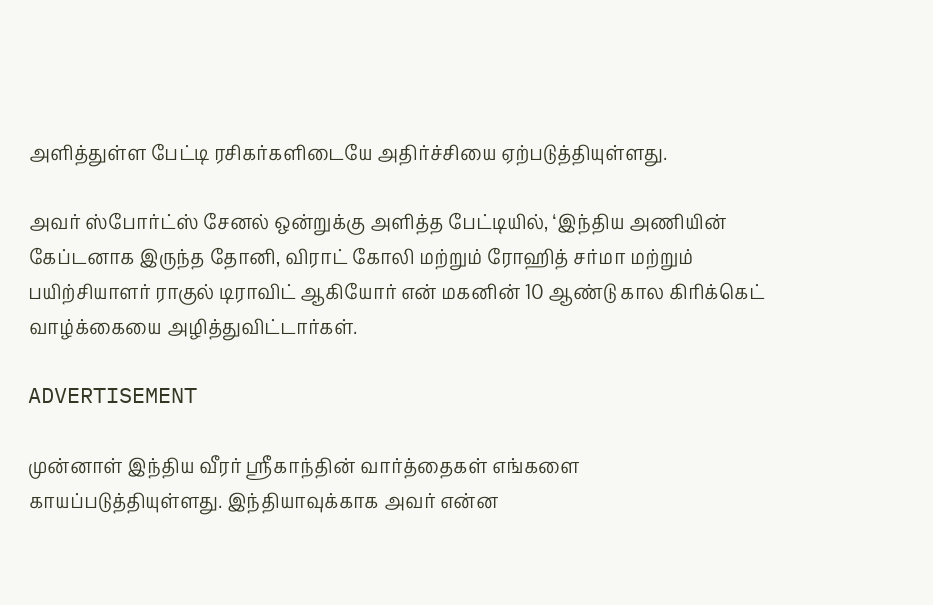அளித்துள்ள பேட்டி ரசிகர்களிடையே அதிர்ச்சியை ஏற்படுத்தியுள்ளது.

அவர் ஸ்போர்ட்ஸ் சேனல் ஒன்றுக்கு அளித்த பேட்டியில், ‘இந்திய அணியின் கேப்டனாக இருந்த தோனி, விராட் கோலி மற்றும் ரோஹித் சர்மா மற்றும் பயிற்சியாளர் ராகுல் டிராவிட் ஆகியோர் என் மகனின் 10 ஆண்டு கால கிரிக்கெட் வாழ்க்கையை அழித்துவிட்டார்கள்.

ADVERTISEMENT

முன்னாள் இந்திய வீரர் ஸ்ரீகாந்தின் வார்த்தைகள் எங்களை காயப்படுத்தியுள்ளது. இந்தியாவுக்காக அவர் என்ன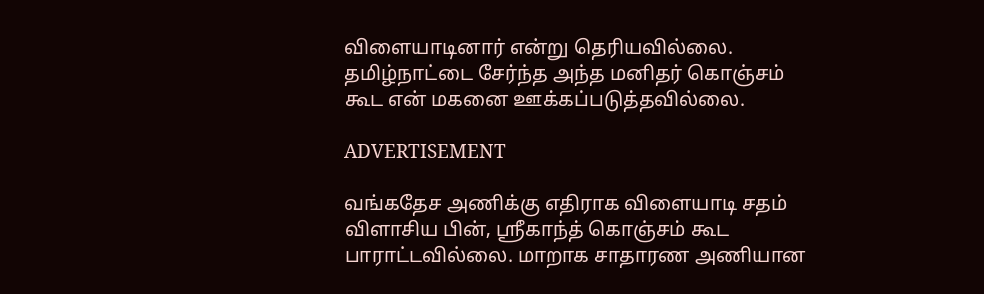விளையாடினார் என்று தெரியவில்லை. தமிழ்நாட்டை சேர்ந்த அந்த மனிதர் கொஞ்சம் கூட என் மகனை ஊக்கப்படுத்தவில்லை.

ADVERTISEMENT

வங்கதேச அணிக்கு எதிராக விளையாடி சதம் விளாசிய பின், ஸ்ரீகாந்த் கொஞ்சம் கூட பாராட்டவில்லை. மாறாக சாதாரண அணியான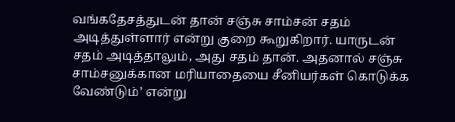வங்கதேசத்துடன் தான் சஞ்சு சாம்சன் சதம் அடித்துள்ளார் என்று குறை கூறுகிறார். யாருடன் சதம் அடித்தாலும், அது சதம் தான். அதனால் சஞ்சு சாம்சனுக்கான மரியாதையை சீனியர்கள் கொடுக்க வேண்டும்’ என்று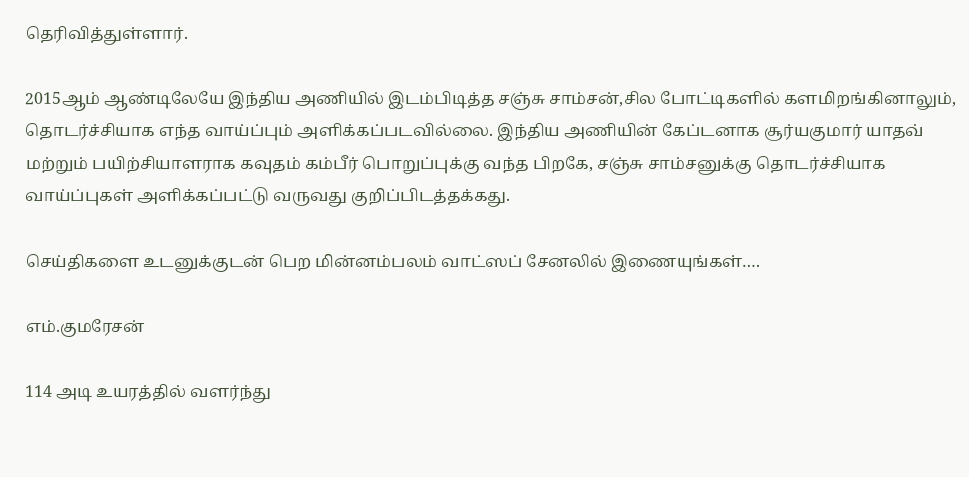தெரிவித்துள்ளார்.

2015ஆம் ஆண்டிலேயே இந்திய அணியில் இடம்பிடித்த சஞ்சு சாம்சன்,சில போட்டிகளில் களமிறங்கினாலும், தொடர்ச்சியாக எந்த வாய்ப்பும் அளிக்கப்படவில்லை. இந்திய அணியின் கேப்டனாக சூர்யகுமார் யாதவ் மற்றும் பயிற்சியாளராக கவுதம் கம்பீர் பொறுப்புக்கு வந்த பிறகே, சஞ்சு சாம்சனுக்கு தொடர்ச்சியாக வாய்ப்புகள் அளிக்கப்பட்டு வருவது குறிப்பிடத்தக்கது.

செய்திகளை உடனுக்குடன் பெற மின்னம்பலம் வாட்ஸப் சேனலில் இணையுங்கள்….

எம்.குமரேசன்

114 அடி உயரத்தில் வளர்ந்து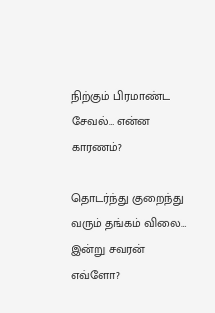நிற்கும் பிரமாண்ட சேவல்… என்ன காரணம்?

தொடர்ந்து குறைந்து வரும் தங்கம் விலை… இன்று சவரன் எவ்ளோ?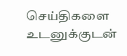செய்திகளை உடனுக்குடன்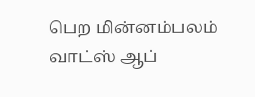பெற மின்னம்பலம் வாட்ஸ் ஆப்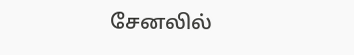சேனலில்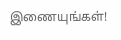இணையுங்கள்!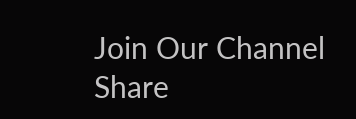Join Our Channel
Share